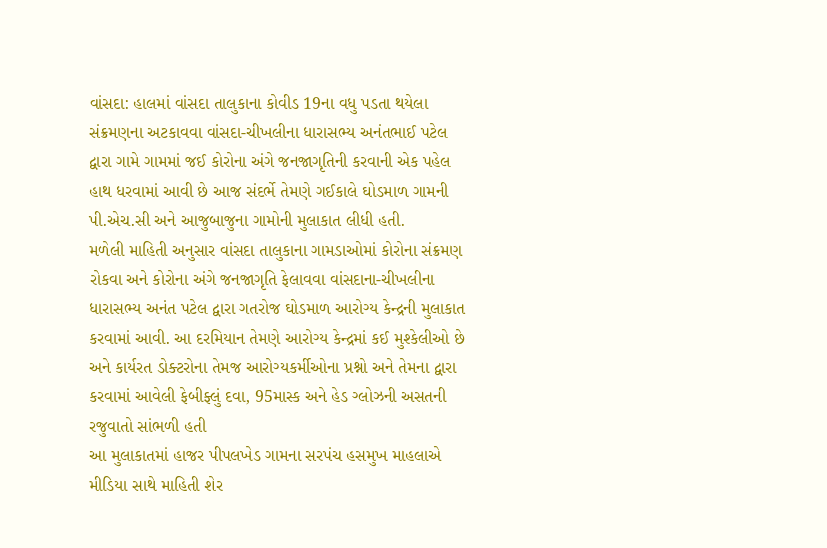વાંસદા: હાલમાં વાંસદા તાલુકાના કોવીડ 19ના વધુ પડતા થયેલા સંક્રમણના અટકાવવા વાંસદા-ચીખલીના ધારાસભ્ય અનંતભાઈ પટેલ દ્વારા ગામે ગામમાં જઈ કોરોના અંગે જનજાગૃતિની કરવાની એક પહેલ હાથ ધરવામાં આવી છે આજ સંદર્ભે તેમણે ગઈકાલે ઘોડમાળ ગામની પી.એચ.સી અને આજુબાજુના ગામોની મુલાકાત લીધી હતી.
મળેલી માહિતી અનુસાર વાંસદા તાલુકાના ગામડાઓમાં કોરોના સંક્રમણ રોકવા અને કોરોના અંગે જનજાગૃતિ ફેલાવવા વાંસદાના-ચીખલીના ધારાસભ્ય અનંત પટેલ દ્વારા ગતરોજ ઘોડમાળ આરોગ્ય કેન્દ્રની મુલાકાત કરવામાં આવી. આ દરમિયાન તેમણે આરોગ્ય કેન્દ્રમાં કઈ મુશ્કેલીઓ છે અને કાર્યરત ડોક્ટરોના તેમજ આરોગ્યકર્મીઓના પ્રશ્નો અને તેમના દ્વારા કરવામાં આવેલી ફેબીફ્લું દવા, 95માસ્ક અને હેડ ગ્લોઝની અસતની રજુવાતો સાંભળી હતી
આ મુલાકાતમાં હાજર પીપલખેડ ગામના સરપંચ હસમુખ માહલાએ મીડિયા સાથે માહિતી શેર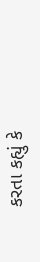કરતા કહ્યું કે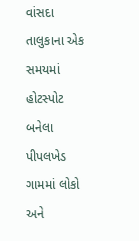વાંસદા તાલુકાના એક સમયમાં હોટસ્પોટ બનેલા પીપલખેડ ગામમાં લોકો અને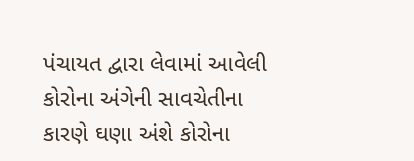પંચાયત દ્વારા લેવામાં આવેલી કોરોના અંગેની સાવચેતીના કારણે ઘણા અંશે કોરોના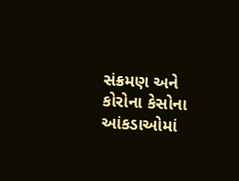સંક્રમણ અને કોરોના કેસોના આંકડાઓમાં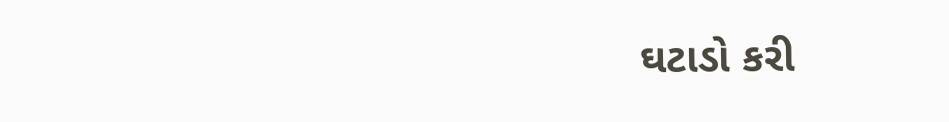ઘટાડો કરી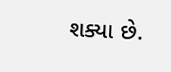શક્યા છે.